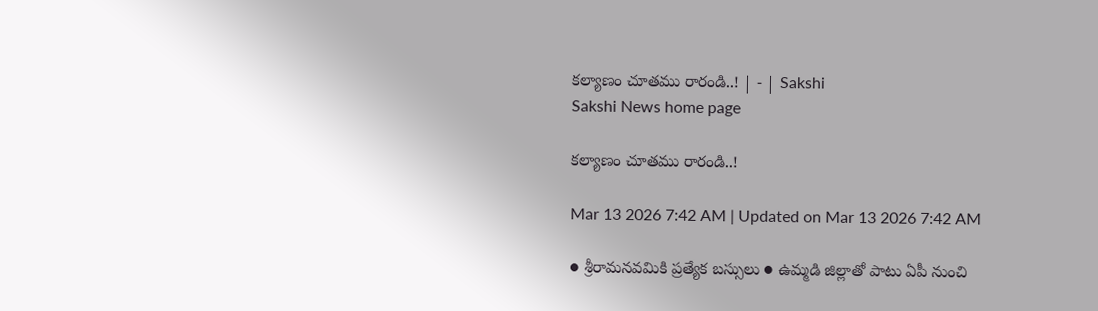కల్యాణం చూతము రారండి..! | - | Sakshi
Sakshi News home page

కల్యాణం చూతము రారండి..!

Mar 13 2026 7:42 AM | Updated on Mar 13 2026 7:42 AM

● శ్రీరామనవమికి ప్రత్యేక బస్సులు ● ఉమ్మడి జిల్లాతో పాటు ఏపీ నుంచి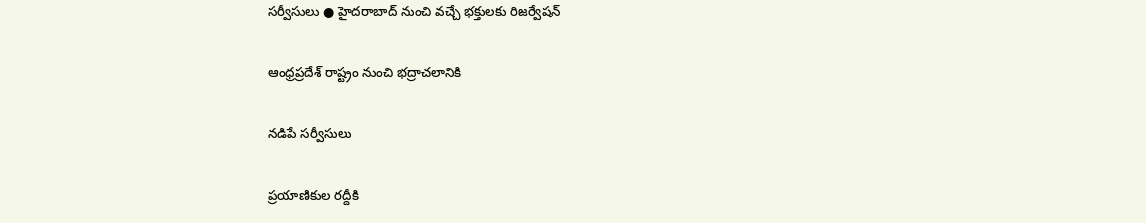సర్వీసులు ● హైదరాబాద్‌ నుంచి వచ్చే భక్తులకు రిజర్వేషన్‌

ఆంధ్రప్రదేశ్‌ రాష్ట్రం నుంచి భద్రాచలానికి

నడిపే సర్వీసులు

ప్రయాణికుల రద్దీకి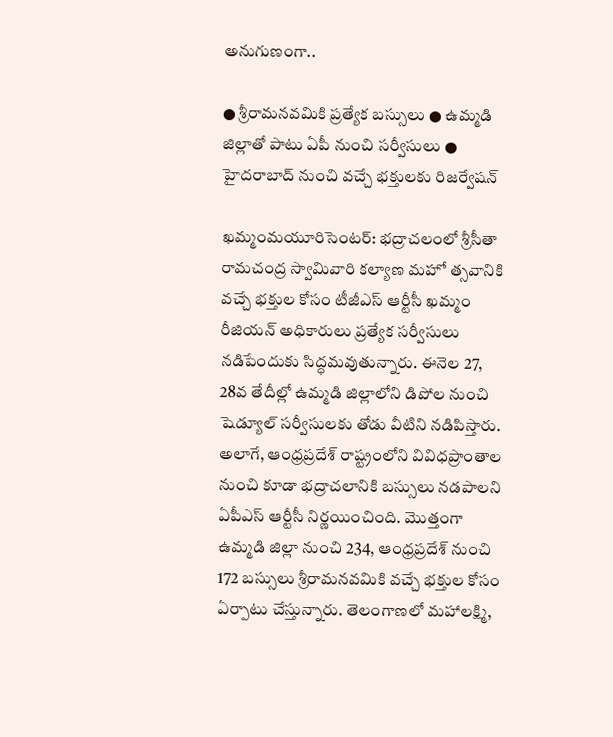అనుగుణంగా..

● శ్రీరామనవమికి ప్రత్యేక బస్సులు ● ఉమ్మడి జిల్లాతో పాటు ఏపీ నుంచి సర్వీసులు ● హైదరాబాద్‌ నుంచి వచ్చే భక్తులకు రిజర్వేషన్‌

ఖమ్మంమయూరిసెంటర్‌: భద్రాచలంలో శ్రీసీతా రామచంద్ర స్వామివారి కల్యాణ మహో త్సవానికి వచ్చే భక్తుల కోసం టీజీఎస్‌ ఆర్టీసీ ఖమ్మం రీజియన్‌ అధికారులు ప్రత్యేక సర్వీసులు నడిపేందుకు సిద్ధమవుతున్నారు. ఈనెల 27, 28వ తేదీల్లో ఉమ్మడి జిల్లాలోని డిపోల నుంచి షెడ్యూల్‌ సర్వీసులకు తోడు వీటిని నడిపిస్తారు. అలాగే, ఆంధ్రప్రదేశ్‌ రాష్ట్రంలోని వివిధప్రాంతాల నుంచి కూడా భద్రాచలానికి బస్సులు నడపాలని ఏపీఎస్‌ ఆర్టీసీ నిర్ణయించింది. మొత్తంగా ఉమ్మడి జిల్లా నుంచి 234, ఆంధ్రప్రదేశ్‌ నుంచి 172 బస్సులు శ్రీరామనవమికి వచ్చే భక్తుల కోసం ఏర్పాటు చేస్తున్నారు. తెలంగాణలో మహాలక్ష్మి,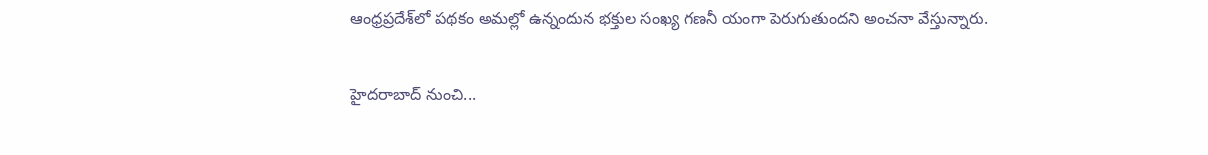ఆంధ్రప్రదేశ్‌లో పథకం అమల్లో ఉన్నందున భక్తుల సంఖ్య గణనీ యంగా పెరుగుతుందని అంచనా వేస్తున్నారు.

హైదరాబాద్‌ నుంచి...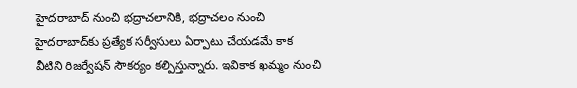హైదరాబాద్‌ నుంచి భద్రాచలానికి, భద్రాచలం నుంచి హైదరాబాద్‌కు ప్రత్యేక సర్వీసులు ఏర్పాటు చేయడమే కాక వీటిని రిజర్వేషన్‌ సౌకర్యం కల్పిస్తున్నారు. ఇవికాక ఖమ్మం నుంచి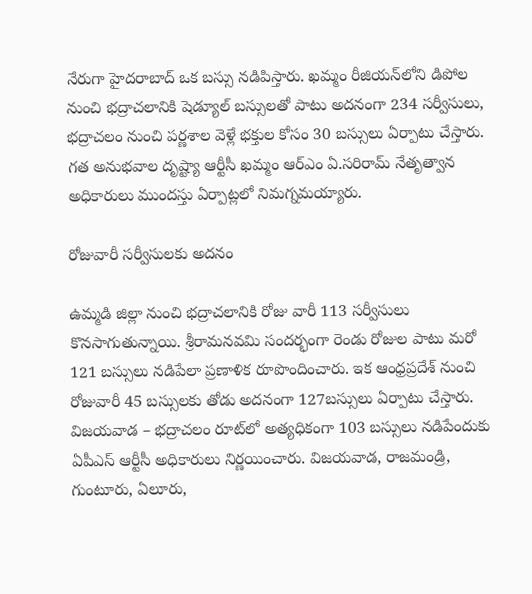నేరుగా హైదరాబాద్‌ ఒక బస్సు నడిపిస్తారు. ఖమ్మం రీజియన్‌లోని డిపోల నుంచి భద్రాచలానికి షెడ్యూల్‌ బస్సులతో పాటు అదనంగా 234 సర్వీసులు, భద్రాచలం నుంచి పర్ణశాల వెళ్లే భక్తుల కోసం 30 బస్సులు ఏర్పాటు చేస్తారు. గత అనుభవాల దృష్ట్యా ఆర్టీసీ ఖమ్మం ఆర్‌ఎం ఏ.సరిరామ్‌ నేతృత్వాన అధికారులు ముందస్తు ఏర్పాట్లలో నిమగ్నమయ్యారు.

రోజువారీ సర్వీసులకు అదనం

ఉమ్మడి జిల్లా నుంచి భద్రాచలానికి రోజు వారీ 113 సర్వీసులు కొనసాగుతున్నాయి. శ్రీరామనవమి సందర్భంగా రెండు రోజుల పాటు మరో 121 బస్సులు నడిపేలా ప్రణాళిక రూపొందించారు. ఇక ఆంధ్రప్రదేశ్‌ నుంచి రోజువారీ 45 బస్సులకు తోడు అదనంగా 127బస్సులు ఏర్పాటు చేస్తారు. విజయవాడ – భద్రాచలం రూట్‌లో అత్యధికంగా 103 బస్సులు నడిపేందుకు ఏపీఎస్‌ ఆర్టీసీ అధికారులు నిర్ణయించారు. విజయవాడ, రాజమండ్రి, గుంటూరు, ఏలూరు,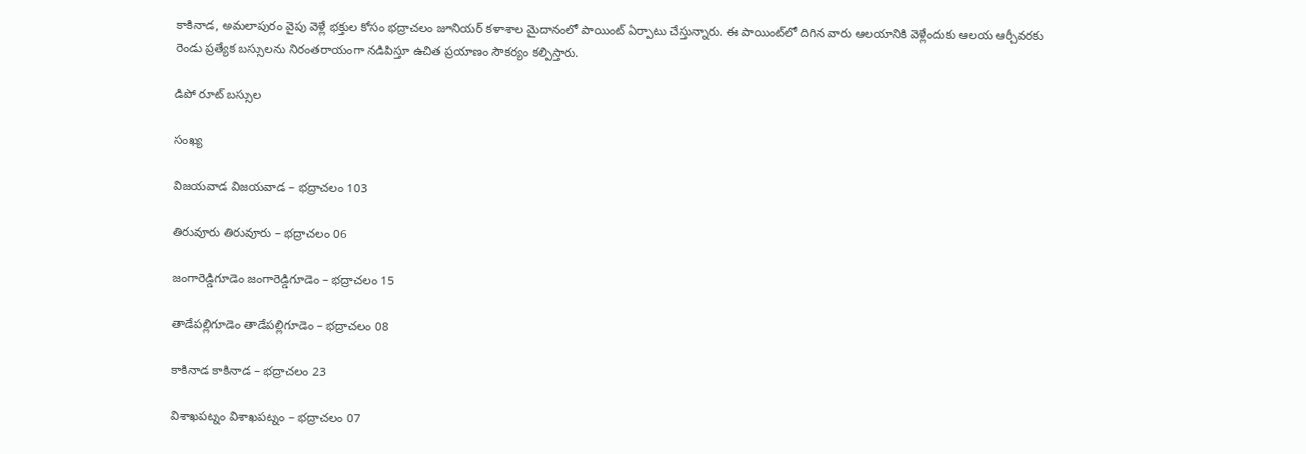కాకినాడ, అమలాపురం వైపు వెళ్లే భక్తుల కోసం భద్రాచలం జూనియర్‌ కళాశాల మైదానంలో పాయింట్‌ ఏర్పాటు చేస్తున్నారు. ఈ పాయింట్‌లో దిగిన వారు ఆలయానికి వెళ్లేందుకు ఆలయ ఆర్చీవరకు రెండు ప్రత్యేక బస్సులను నిరంతరాయంగా నడిపిస్తూ ఉచిత ప్రయాణం సౌకర్యం కల్పిస్తారు.

డిపో రూట్‌ బస్సుల

సంఖ్య

విజయవాడ విజయవాడ – భద్రాచలం 103

తిరువూరు తిరువూరు – భద్రాచలం 06

జంగారెడ్డిగూడెం జంగారెడ్డిగూడెం – భద్రాచలం 15

తాడేపల్లిగూడెం తాడేపల్లిగూడెం – భద్రాచలం 08

కాకినాడ కాకినాడ – భద్రాచలం 23

విశాఖపట్నం విశాఖపట్నం – భద్రాచలం 07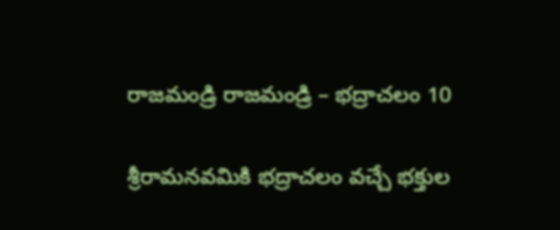రాజమండ్రి రాజమండ్రి – భద్రాచలం 10

శ్రీరామనవమికి భద్రాచలం వచ్చే భక్తుల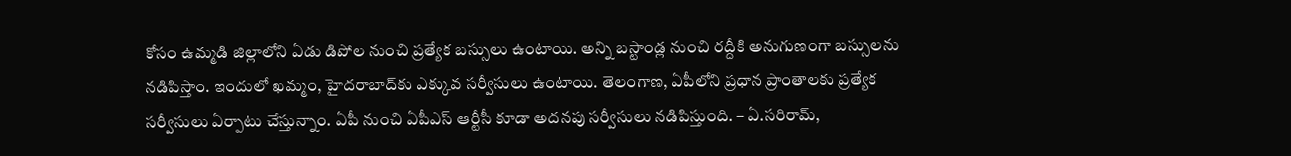కోసం ఉమ్మడి జిల్లాలోని ఏడు డిపోల నుంచి ప్రత్యేక బస్సులు ఉంటాయి. అన్ని బస్టాండ్ల నుంచి రద్దీకి అనుగుణంగా బస్సులను నడిపిస్తాం. ఇందులో ఖమ్మం, హైదరాబాద్‌కు ఎక్కువ సర్వీసులు ఉంటాయి. తెలంగాణ, ఏపీలోని ప్రధాన ప్రాంతాలకు ప్రత్యేక సర్వీసులు ఏర్పాటు చేస్తున్నాం. ఏపీ నుంచి ఏపీఎస్‌ ఆర్టీసీ కూడా అదనపు సర్వీసులు నడిపిస్తుంది. – ఏ.సరిరామ్‌,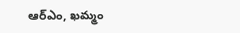ఆర్‌ఎం, ఖమ్మం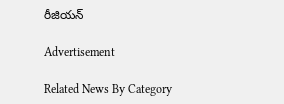రీజియన్‌

Advertisement

Related News By Category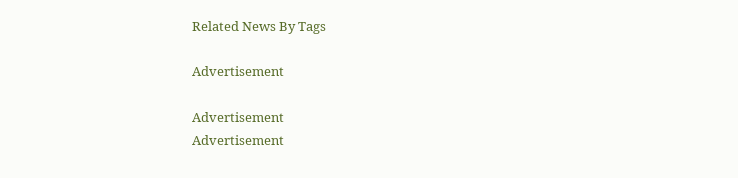Related News By Tags

Advertisement

Advertisement
Advertisement